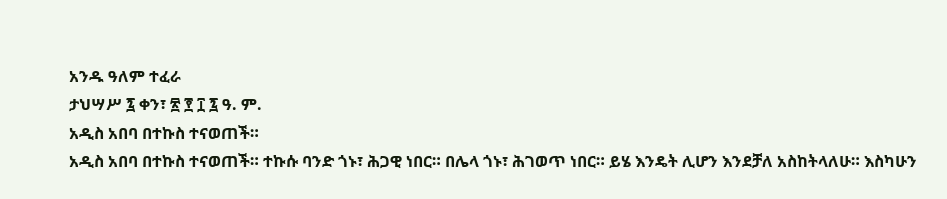አንዱ ዓለም ተፈራ
ታህሣሥ ፯ ቀን፣ ፳ ፻ ፲ ፯ ዓ. ም.
አዲስ አበባ በተኩስ ተናወጠች።
አዲስ አበባ በተኩስ ተናወጠች። ተኩሱ ባንድ ጎኑ፣ ሕጋዊ ነበር። በሌላ ጎኑ፣ ሕገወጥ ነበር። ይሄ እንዴት ሊሆን እንደቻለ አስከትላለሁ። እስካሁን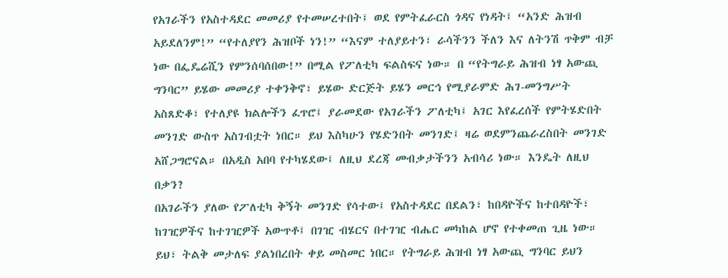የአገራችን የአስተዳደር መመሪያ የተመሠረተበት፤ ወደ የምትፈራርስ ጎዳና የነዳት፤ “አንድ ሕዝብ አይደለንም!” “የተለያየን ሕዝቦች ነን!” “እናም ተለያይተን፣ ራሳችንን ችለን እና ለትንሽ ጥቅም ብቻ ነው በፌዴሬሺን የምንሰባሰበው!” በሚል የፖለቲካ ፍልስፍና ነው። በ “የትግራይ ሕዝብ ነፃ አውጪ ግንባር” ይሄው መመሪያ ተቀንቅኖ፣ ይሄው ድርጅት ይሄን መርኅ የሚያራምድ ሕገ-መንግሥት አስጸድቆ፣ የተለያዩ ክልሎችን ፈጥሮ፤ ያራመደው የአገራችን ፖለቲካ፤ አገር እየፈረሰች የምትሄድበት መንገድ ውስጥ አስገብቷት ነበር። ይህ እስካሁን የሄድንበት መንገድ፤ ዛሬ ወደምንጨራረስበት መንገድ አሸጋግሮናል። በአዲስ አበባ የተካሄደው፤ ለዚህ ደረጃ መብቃታችንን አብሳሪ ነው። እንዴት ለዚህ በቃን?
በአገራችን ያለው የፖለቲካ ቅኝት መንገድ የሳተው፤ የአስተዳደር በደልን፣ ከበዳዮችና ከተበዳዮች፣ ከገዢዎችና ከተገዢዎች አውጥቶ፤ በገዢ ብሄርና በተገዢ ብሔር መካከል ሆኖ የተቀመጠ ጊዜ ነው። ይህ፣ ትልቅ መታለፍ ያልነበረበት ቀይ መስመር ነበር። የትግራይ ሕዝብ ነፃ አውጪ ግንባር ይህን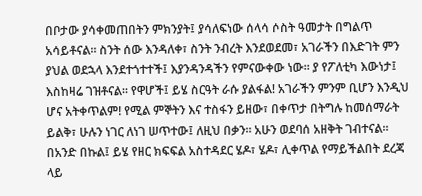በቦታው ያሳቀመጠበትን ምክንያት፤ ያሳለፍነው ሰላሳ ሶስት ዓመታት በግልጥ አሳይቶናል። ስንት ሰው እንዳለቀ፣ ስንት ንብረት እንደወደመ፣ አገራችን በእድገት ምን ያህል ወደኋላ እንደተጎተተች፤ እያንዳንዳችን የምናውቀው ነው። ያ የፖለቲካ እውነታ፤ እስከዛሬ ገዝቶናል። የዋሆች፤ ይሄ ስርዓት ራሱ ያልፋል! አገራችን ምንም ቢሆን እንዲህ ሆና አትቀጥልም! የሚል ምኞትን እና ተስፋን ይዘው፣ በቀጥታ በትግሉ ከመሰማራት ይልቅ፣ ሁሉን ነገር ለነገ ሠጥተው፤ ለዚህ በቃን። አሁን ወደባሰ አዘቅት ገብተናል።
በአንድ በኩል፤ ይሄ የዘር ክፍፍል አስተዳደር ሄዶ፣ ሄዶ፣ ሊቀጥል የማይችልበት ደረጃ ላይ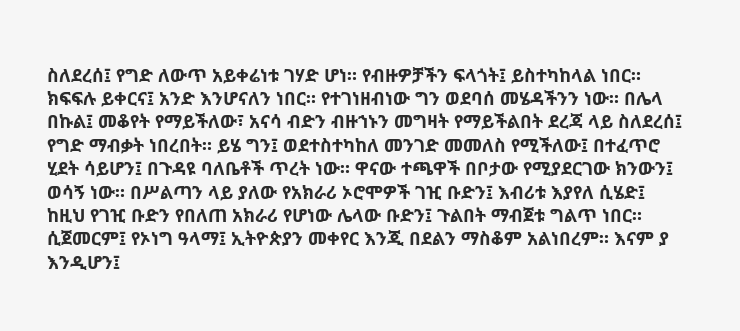ስለደረሰ፤ የግድ ለውጥ አይቀሬነቱ ገሃድ ሆነ። የብዙዎቻችን ፍላጎት፤ ይስተካከላል ነበር። ክፍፍሉ ይቀርና፤ አንድ እንሆናለን ነበር። የተገነዘብነው ግን ወደባሰ መሄዳችንን ነው። በሌላ በኩል፤ መቆየት የማይችለው፣ አናሳ ብድን ብዙኀኑን መግዛት የማይችልበት ደረጃ ላይ ስለደረሰ፤ የግድ ማብቃት ነበረበት። ይሄ ግን፤ ወደተስተካከለ መንገድ መመለስ የሚችለው፤ በተፈጥሮ ሂደት ሳይሆን፤ በጉዳዩ ባለቤቶች ጥረት ነው። ዋናው ተጫዋች በቦታው የሚያደርገው ክንውን፤ ወሳኝ ነው። በሥልጣን ላይ ያለው የአክራሪ ኦሮሞዎች ገዢ ቡድን፤ እብሪቱ እያየለ ሲሄድ፤ ከዚህ የገዢ ቡድን የበለጠ አክራሪ የሆነው ሌላው ቡድን፤ ጉልበት ማብጀቱ ግልጥ ነበር። ሲጀመርም፤ የኦነግ ዓላማ፤ ኢትዮጵያን መቀየር እንጂ በደልን ማስቆም አልነበረም። እናም ያ እንዲሆን፤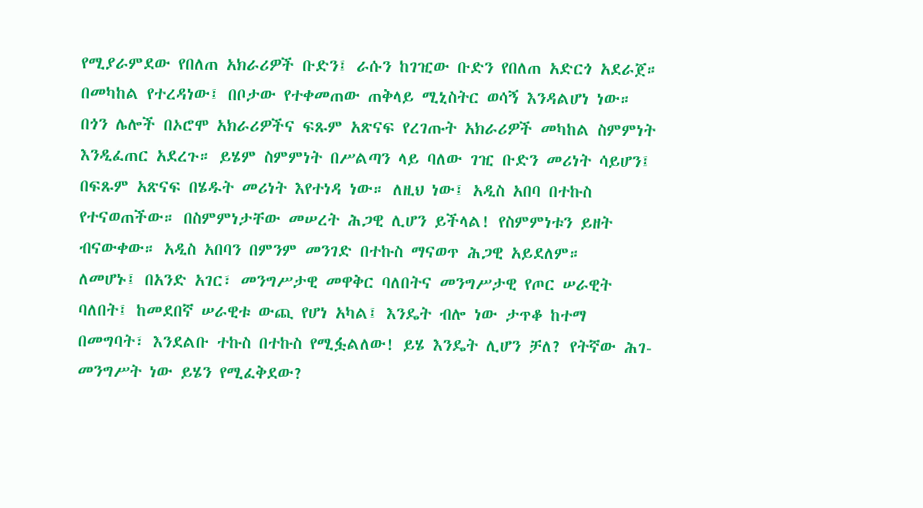የሚያራምደው የበለጠ አክራሪዎች ቡድን፤ ራሱን ከገዢው ቡድን የበለጠ አድርጎ አደራጀ። በመካከል የተረዳነው፤ በቦታው የተቀመጠው ጠቅላይ ሚኒስትር ወሳኝ እንዳልሆነ ነው። በጎን ሌሎች በኦሮሞ አክራሪዎችና ፍጹም አጽናፍ የረገጡት አክራሪዎች መካከል ስምምነት እንዲፈጠር አደረጉ። ይሄም ስምምነት በሥልጣን ላይ ባለው ገዢ ቡድን መሪነት ሳይሆን፤ በፍጹም አጽናፍ በሄዱት መሪነት እየተነዳ ነው። ለዚህ ነው፤ አዲስ አበባ በተኩስ የተናወጠችው። በስምምነታቸው መሠረት ሕጋዊ ሊሆን ይችላል! የስምምነቱን ይዘት ብናውቀው። አዲስ አበባን በምንም መንገድ በተኩስ ማናወጥ ሕጋዊ አይደለም።
ለመሆኑ፤ በአንድ አገር፣ መንግሥታዊ መዋቅር ባለበትና መንግሥታዊ የጦር ሠራዊት ባለበት፤ ከመደበኛ ሠራዊቱ ውጪ የሆነ አካል፤ እንዴት ብሎ ነው ታጥቆ ከተማ በመግባት፣ እንደልቡ ተኩስ በተኩስ የሚፏልለው! ይሄ እንዴት ሊሆን ቻለ? የትኛው ሕገ-መንግሥት ነው ይሄን የሚፈቅደው?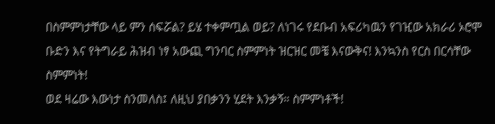በስምምነታቸው ላይ ምን ሰፍሯል? ይሄ ተቀምጧል ወይ? ለነገሩ የደቡብ አፍሪካዉን የገዢው አክራሪ ኦሮሞ ቡድን እና የትግራይ ሕዝብ ነፃ አውጪ ግንባር ስምምነት ዝርዝር መቼ እናውቅና! እንኳንስ የርስ በርሳቸው ስምምነት!
ወደ ዛሬው እውነታ ስንመለስ፤ ለዚህ ያበቃንን ሂደት እንቃኝ። ስምምነቶች!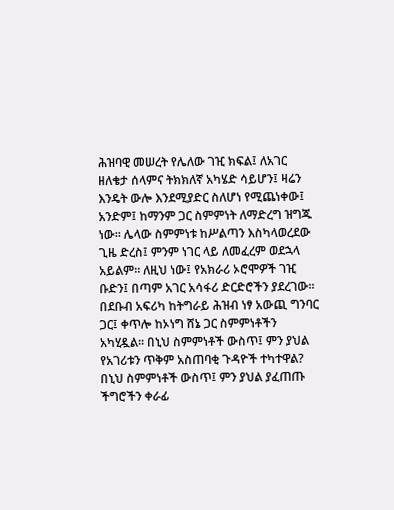ሕዝባዊ መሠረት የሌለው ገዢ ክፍል፤ ለአገር ዘለቄታ ሰላምና ትክክለኛ አካሄድ ሳይሆን፤ ዛሬን እንዴት ውሎ እንደሚያድር ስለሆነ የሚጨነቀው፤ አንድም፤ ከማንም ጋር ስምምነት ለማድረግ ዝግጁ ነው። ሌላው ስምምነቱ ከሥልጣን እስካላወረደው ጊዜ ድረስ፤ ምንም ነገር ላይ ለመፈረም ወደኋላ አይልም። ለዚህ ነው፤ የአክራሪ ኦሮሞዎች ገዢ ቡድን፤ በጣም አገር አሳፋሪ ድርድሮችን ያደረገው። በደቡብ አፍሪካ ከትግራይ ሕዝብ ነፃ አውጪ ግንባር ጋር፤ ቀጥሎ ከኦነግ ሸኔ ጋር ስምምነቶችን አካሂዷል። በኒህ ስምምነቶች ውስጥ፤ ምን ያህል የአገሪቱን ጥቅም አስጠባቂ ጉዳዮች ተካተዋል? በኒህ ስምምነቶች ውስጥ፤ ምን ያህል ያፈጠጡ ችግሮችን ቀራፊ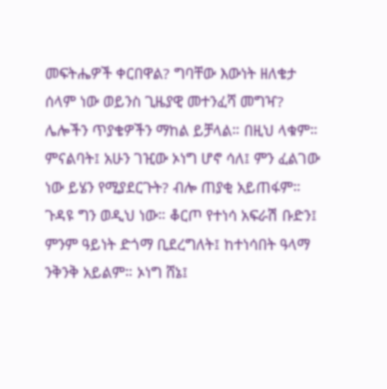መፍትሔዎች ቀርበዋል? ግባቸው እውነት ዘለቄታ ሰላም ነው ወይንስ ጊዜያዊ መተንፈሻ መግዣ? ሌሎችን ጥያቄዎችን ማከል ይቻላል። በዚህ ላቁም።
ምናልባት፤ አሁን ገዢው ኦነግ ሆኖ ሳለ፤ ምን ፈልገው ነው ይሄን የሚያደርጉት? ብሎ ጠያቂ አይጠፋም። ጉዳዩ ግን ወዲህ ነው። ቆርጦ የተነሳ አፍራሽ ቡድን፤ ምንም ዓይነት ድጎማ ቢደረግለት፤ ከተነሳበት ዓላማ ንቅንቅ አይልም። ኦነግ ሸኔ፤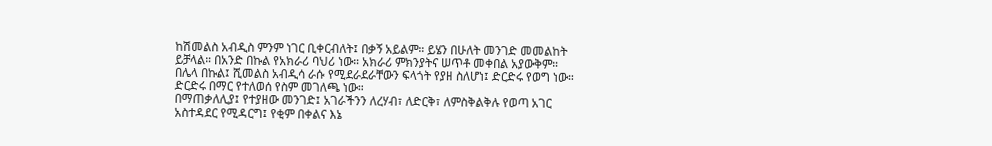ከሽመልስ አብዲስ ምንም ነገር ቢቀርብለት፤ በቃኝ አይልም። ይሄን በሁለት መንገድ መመልከት ይቻላል። በአንድ በኩል የአክራሪ ባህሪ ነው። አክራሪ ምክንያትና ሠጥቶ መቀበል አያውቅም። በሌላ በኩል፤ ሺመልስ አብዲሳ ራሱ የሚደራደራቸውን ፍላጎት የያዘ ስለሆነ፤ ድርድሩ የወግ ነው። ድርድሩ በማር የተለወሰ የስም መገለጫ ነው።
በማጠቃለሊያ፤ የተያዘው መንገድ፤ አገራችንን ለረሃብ፣ ለድርቅ፣ ለምስቅልቅሉ የወጣ አገር አስተዳደር የሚዳርግ፤ የቂም በቀልና እኔ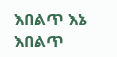እበልጥ እኔ እበልጥ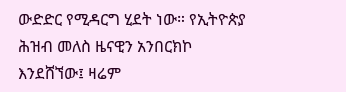ውድድር የሚዳርግ ሂደት ነው። የኢትዮጵያ ሕዝብ መለስ ዜናዊን አንበርክኮ እንደሸኘው፤ ዛሬም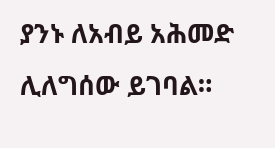ያንኑ ለአብይ አሕመድ ሊለግሰው ይገባል።